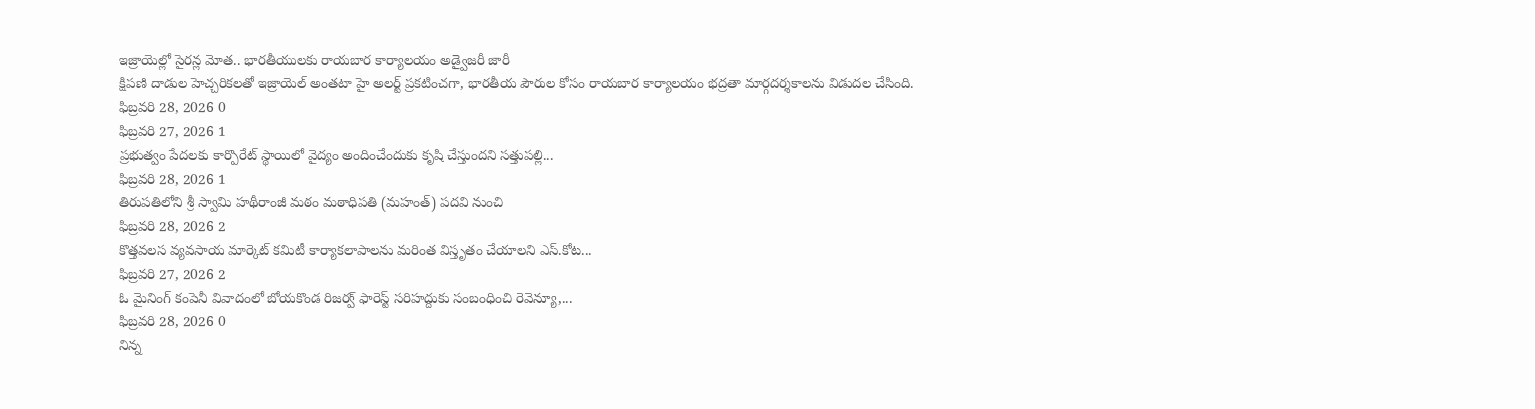ఇజ్రాయెల్లో సైరన్ల మోత.. భారతీయులకు రాయబార కార్యాలయం అడ్వైజరీ జారీ
క్షిపణి దాడుల హెచ్చరికలతో ఇజ్రాయెల్ అంతటా హై అలర్ట్ ప్రకటించగా, భారతీయ పౌరుల కోసం రాయబార కార్యాలయం భద్రతా మార్గదర్శకాలను విడుదల చేసింది.
ఫిబ్రవరి 28, 2026 0
ఫిబ్రవరి 27, 2026 1
ప్రభుత్వం పేదలకు కార్పొరేట్ స్థాయిలో వైద్యం అందించేందుకు కృషి చేస్తుందని సత్తుపల్లి...
ఫిబ్రవరి 28, 2026 1
తిరుపతిలోని శ్రీ స్వామి హథీరాంజీ మఠం మఠాధిపతి (మహంత్) పదవి నుంచి
ఫిబ్రవరి 28, 2026 2
కొత్తవలస వ్యవసాయ మార్కెట్ కమిటీ కార్యాకలాపాలను మరింత విస్తృతం చేయాలని ఎస్.కోట...
ఫిబ్రవరి 27, 2026 2
ఓ మైనింగ్ కంపెనీ వివాదంలో బోయకొండ రిజర్వ్ ఫారెస్ట్ సరిహద్దుకు సంబంధించి రెవెన్యూ,...
ఫిబ్రవరి 28, 2026 0
నిన్న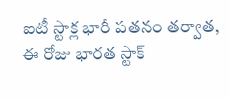ఐటీ స్టాక్ల భారీ పతనం తర్వాత, ఈ రోజు భారత స్టాక్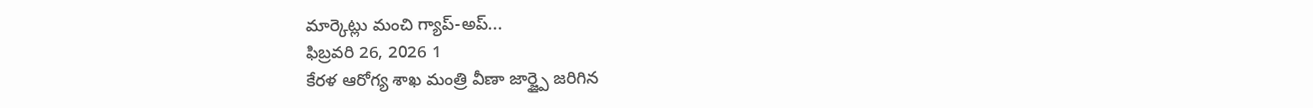మార్కెట్లు మంచి గ్యాప్-అప్...
ఫిబ్రవరి 26, 2026 1
కేరళ ఆరోగ్య శాఖ మంత్రి వీణా జార్జ్పై జరిగిన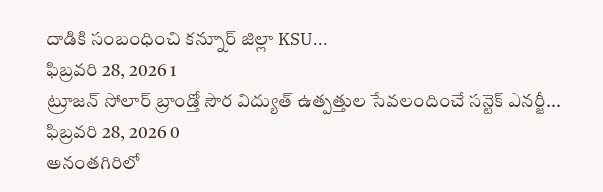దాడికి సంబంధించి కన్నూర్ జిల్లా KSU...
ఫిబ్రవరి 28, 2026 1
ట్రూజన్ సోలార్ బ్రాండ్తో సౌర విద్యుత్ ఉత్పత్తుల సేవలందించే సన్టెక్ ఎనర్జీ...
ఫిబ్రవరి 28, 2026 0
అనంతగిరిలో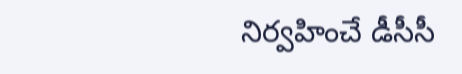నిర్వహించే డీసీసీ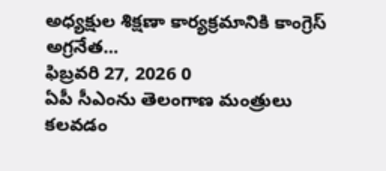అధ్యక్షుల శిక్షణా కార్యక్రమానికి కాంగ్రెస్ అగ్రనేత...
ఫిబ్రవరి 27, 2026 0
ఏపీ సీఎంను తెలంగాణ మంత్రులు కలవడం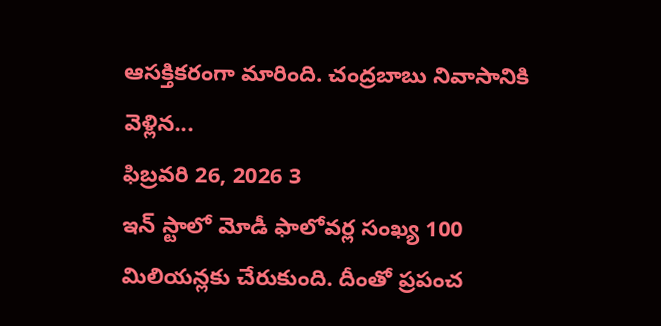ఆసక్తికరంగా మారింది. చంద్రబాబు నివాసానికి వెళ్లిన...
ఫిబ్రవరి 26, 2026 3
ఇన్ స్టాలో మోడీ ఫాలోవర్ల సంఖ్య 100 మిలియన్లకు చేరుకుంది. దీంతో ప్రపంచ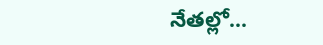నేతల్లో...